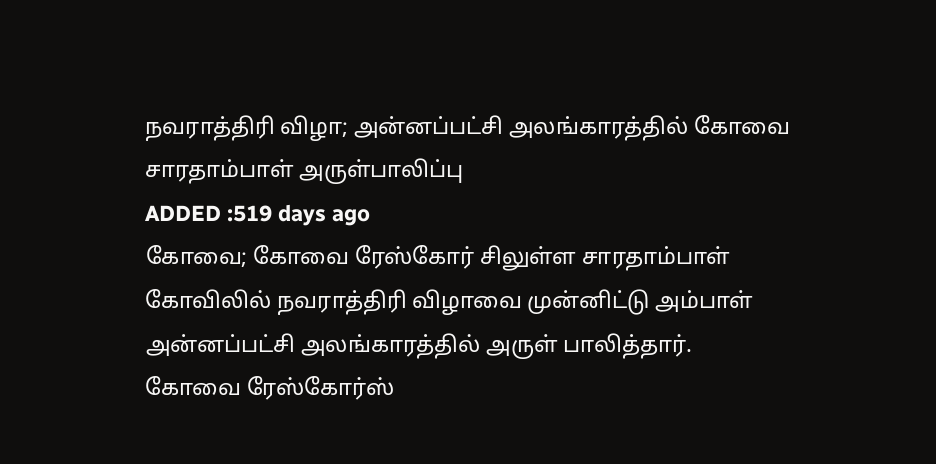நவராத்திரி விழா; அன்னப்பட்சி அலங்காரத்தில் கோவை சாரதாம்பாள் அருள்பாலிப்பு
ADDED :519 days ago
கோவை; கோவை ரேஸ்கோர் சிலுள்ள சாரதாம்பாள் கோவிலில் நவராத்திரி விழாவை முன்னிட்டு அம்பாள் அன்னப்பட்சி அலங்காரத்தில் அருள் பாலித்தார்.
கோவை ரேஸ்கோர்ஸ்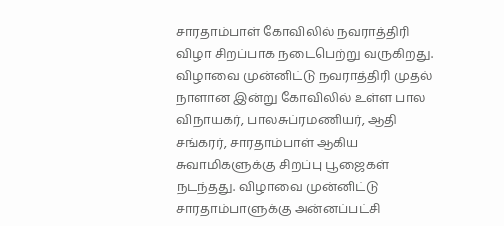சாரதாம்பாள் கோவிலில் நவராத்திரி விழா சிறப்பாக நடைபெற்று வருகிறது. விழாவை முன்னிட்டு நவராத்திரி முதல் நாளான இன்று கோவிலில் உள்ள பால விநாயகர், பாலசுப்ரமணியர், ஆதி சங்கரர், சாரதாம்பாள் ஆகிய சுவாமிகளுக்கு சிறப்பு பூஜைகள் நடந்தது. விழாவை முன்னிட்டு சாரதாம்பாளுக்கு அன்னப்பட்சி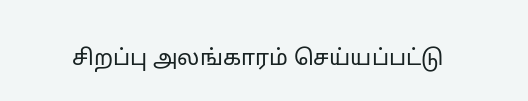சிறப்பு அலங்காரம் செய்யப்பட்டு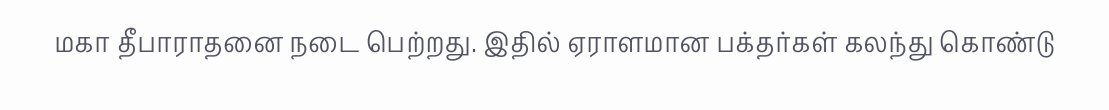மகா தீபாராதனை நடை பெற்றது. இதில் ஏராளமான பக்தர்கள் கலந்து கொண்டு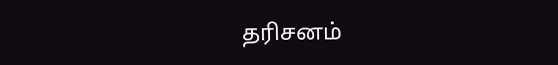தரிசனம்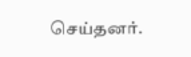செய்தனர்.